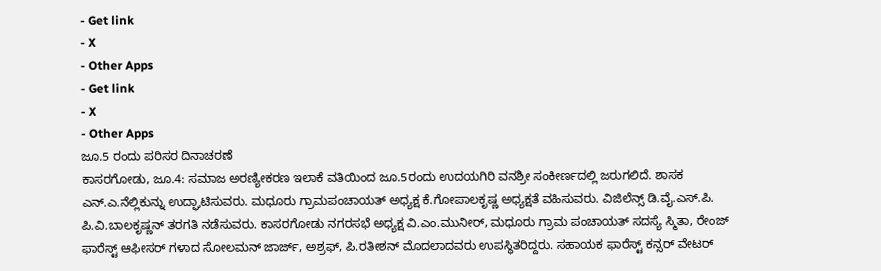- Get link
- X
- Other Apps
- Get link
- X
- Other Apps
ಜೂ.5 ರಂದು ಪರಿಸರ ದಿನಾಚರಣೆ
ಕಾಸರಗೋಡು, ಜೂ.4: ಸಮಾಜ ಅರಣ್ಯೀಕರಣ ಇಲಾಕೆ ವತಿಯಿಂದ ಜೂ.5ರಂದು ಉದಯಗಿರಿ ವನಶ್ರೀ ಸಂಕೀರ್ಣದಲ್ಲಿ ಜರುಗಲಿದೆ. ಶಾಸಕ ಎನ್.ಎ.ನೆಲ್ಲಿಕುನ್ನು ಉದ್ಘಾಟಿಸುವರು. ಮಧೂರು ಗ್ರಾಮಪಂಚಾಯತ್ ಅಧ್ಯಕ್ಷ ಕೆ.ಗೋಪಾಲಕೃಷ್ಣ ಅಧ್ಯಕ್ಷತೆ ವಹಿಸುವರು. ವಿಜಿಲೆನ್ಸ್ ಡಿ.ವೈ.ಎಸ್.ಪಿ. ಪಿ.ವಿ.ಬಾಲಕೃಷ್ಣನ್ ತರಗತಿ ನಡೆಸುವರು. ಕಾಸರಗೋಡು ನಗರಸಭೆ ಅಧ್ಯಕ್ಷ ವಿ.ಎಂ.ಮುನೀರ್, ಮಧೂರು ಗ್ರಾಮ ಪಂಚಾಯತ್ ಸದಸ್ಯೆ ಸ್ಮಿತಾ, ರೇಂಜ್ ಫಾರೆಸ್ಟ್ ಆಫೀಸರ್ ಗಳಾದ ಸೋಲಮನ್ ಜಾರ್ಜ್, ಅಶ್ರಫ್, ಪಿ.ರತೀಶನ್ ಮೊದಲಾದವರು ಉಪಸ್ಥಿತರಿದ್ದರು. ಸಹಾಯಕ ಫಾರೆಸ್ಟ್ ಕನ್ಸರ್ ವೇಟರ್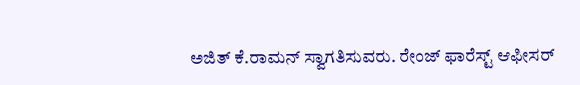ಅಜಿತ್ ಕೆ.ರಾಮನ್ ಸ್ವಾಗತಿಸುವರು. ರೇಂಜ್ ಫಾರೆಸ್ಟ್ ಆಫೀಸರ್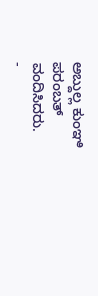ಅಬ್ದುಲ್ಲ ಕುಂಞಿ ಪರಂಬತ್ ವಂದಿಸಿದರು.
-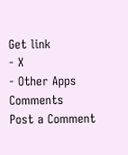Get link
- X
- Other Apps
Comments
Post a Comment